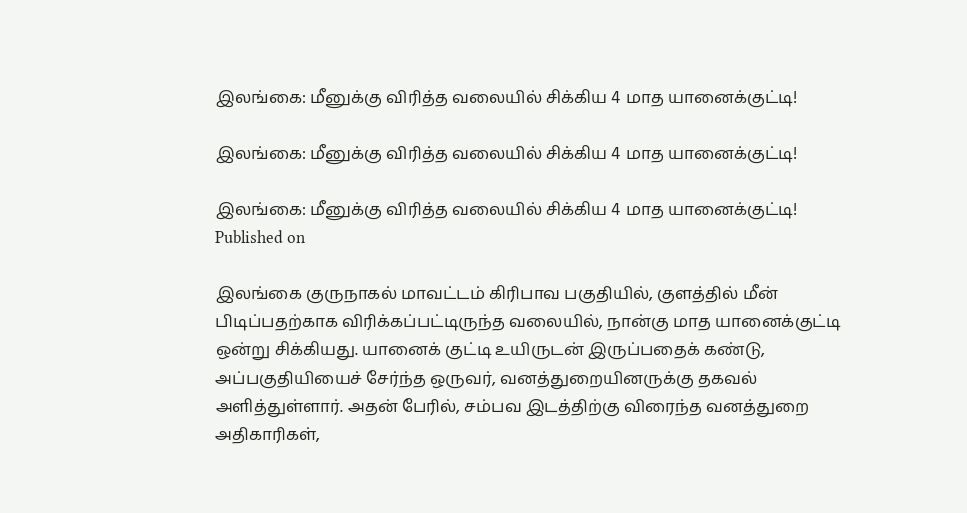இலங்கை: மீனுக்கு விரித்த வலையில் சிக்கிய 4 மாத யானைக்குட்டி!

இலங்கை: மீனுக்கு விரித்த வலையில் சிக்கிய 4 மாத யானைக்குட்டி!

இலங்கை: மீனுக்கு விரித்த வலையில் சிக்கிய 4 மாத யானைக்குட்டி!
Published on

இலங்கை குருநாகல் மாவட்டம் கிரிபாவ பகுதியில், குளத்தில் மீன் பிடிப்பதற்காக விரிக்கப்பட்டிருந்த வலையில், நான்கு மாத யானைக்குட்டி ஒன்று சிக்கியது. யானைக் குட்டி உயிருடன் இருப்பதைக் கண்டு, அப்பகுதியியைச் சேர்ந்த ஒருவர், வனத்துறையினருக்கு தகவல் அளித்துள்ளார். அதன் பேரில், சம்பவ இடத்திற்கு விரைந்த வனத்துறை அதிகாரிகள்,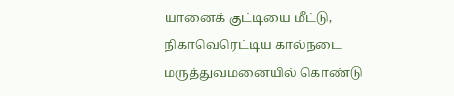யானைக் குட்டியை மீட்டு, நிகாவெரெட்டிய கால்நடை மருத்துவமனையில் கொண்டு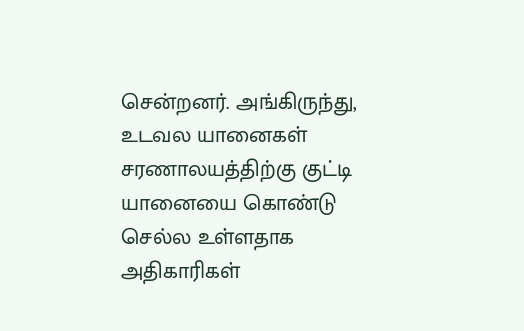சென்றனர். அங்கிருந்து, உடவல யானைகள் சரணாலயத்திற்கு குட்டி யானையை கொண்டு செல்ல உள்ளதாக அதிகாரிகள்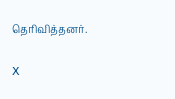தெரிவித்தனர்.

X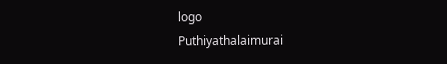logo
Puthiyathalaimurai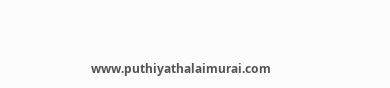www.puthiyathalaimurai.com